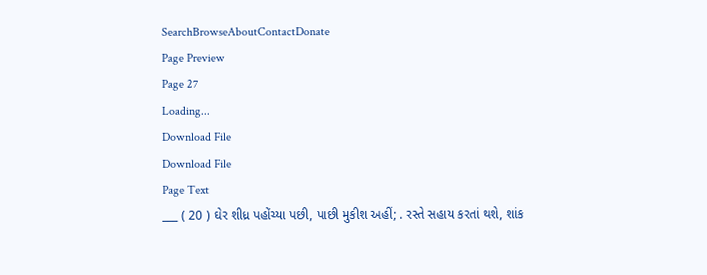SearchBrowseAboutContactDonate
Page Preview
Page 27
Loading...
Download File
Download File
Page Text
___ ( 20 ) ઘેર શીધ્ર પહોંચ્યા પછી, પાછી મુકીશ અહીં; . રસ્તે સહાય કરતાં થશે, શાંક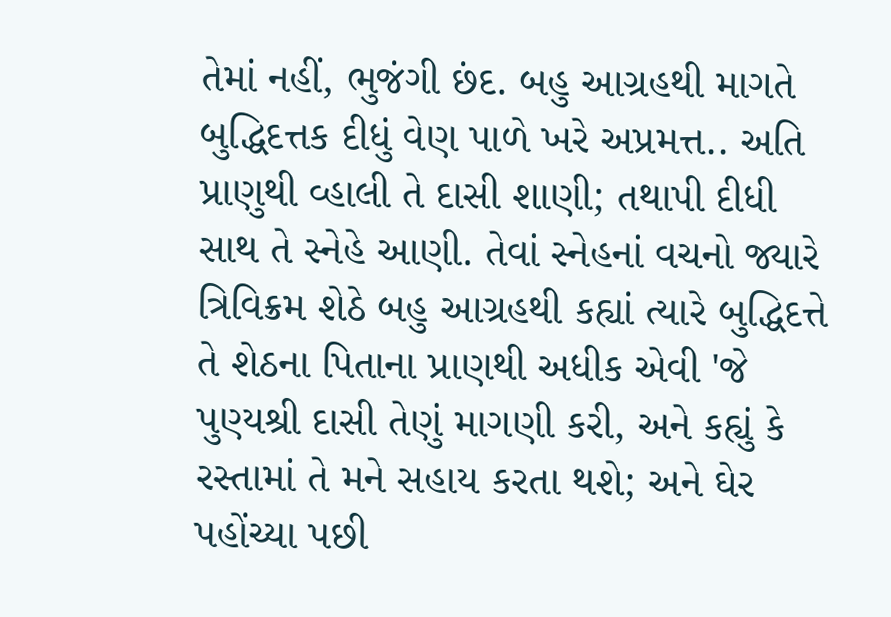તેમાં નહીં, ભુજંગી છંદ. બહુ આગ્રહથી માગતે બુદ્ધિદત્તક દીધું વેણ પાળે ખરે અપ્રમત્ત.. અતિ પ્રાણુથી વ્હાલી તે દાસી શાણી; તથાપી દીધી સાથ તે સ્નેહે આણી. તેવાં સ્નેહનાં વચનો જ્યારે ત્રિવિક્રમ શેઠે બહુ આગ્રહથી કહ્યાં ત્યારે બુદ્ધિદત્તે તે શેઠના પિતાના પ્રાણથી અધીક એવી 'જે પુણ્યશ્રી દાસી તેણું માગણી કરી, અને કહ્યું કે રસ્તામાં તે મને સહાય કરતા થશે; અને ઘેર પહોંચ્યા પછી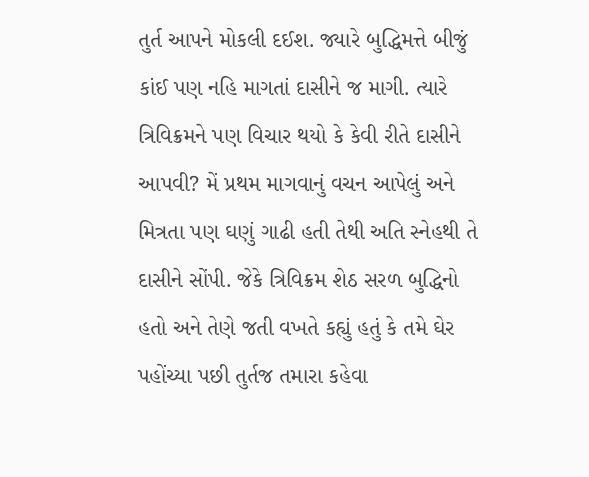તુર્ત આપને મોકલી દઈશ. જ્યારે બુદ્ધિમત્તે બીજું કાંઈ પણ નહિ માગતાં દાસીને જ માગી. ત્યારે ત્રિવિક્રમને પણ વિચાર થયો કે કેવી રીતે દાસીને આપવી? મેં પ્રથમ માગવાનું વચન આપેલું અને મિત્રતા પણ ઘણું ગાઢી હતી તેથી અતિ સ્નેહથી તે દાસીને સોંપી. જેકે ત્રિવિક્રમ શેઠ સરળ બુદ્ધિનો હતો અને તેણે જતી વખતે કહ્યું હતું કે તમે ઘેર પહોંચ્યા પછી તુર્તજ તમારા કહેવા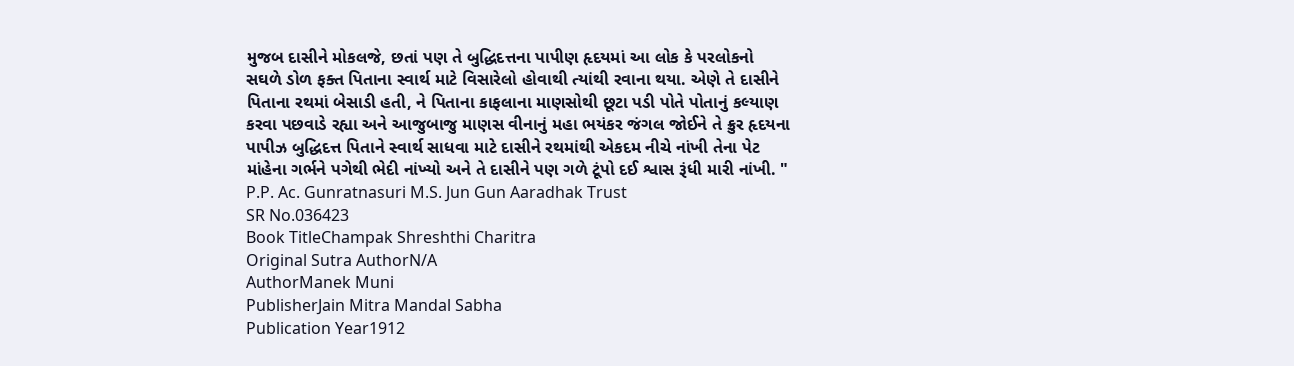મુજબ દાસીને મોકલજે, છતાં પણ તે બુદ્ધિદત્તના પાપીણ હૃદયમાં આ લોક કે પરલોકનો સઘળે ડોળ ફક્ત પિતાના સ્વાર્થ માટે વિસારેલો હોવાથી ત્યાંથી રવાના થયા. એણે તે દાસીને પિતાના રથમાં બેસાડી હતી, ને પિતાના કાફલાના માણસોથી છૂટા પડી પોતે પોતાનું કલ્યાણ કરવા પછવાડે રહ્યા અને આજુબાજુ માણસ વીનાનું મહા ભયંકર જંગલ જોઈને તે ક્રુર હૃદયના પાપીઝ બુદ્ધિદત્ત પિતાને સ્વાર્થ સાધવા માટે દાસીને રથમાંથી એકદમ નીચે નાંખી તેના પેટ માંહેના ગર્ભને પગેથી ભેદી નાંખ્યો અને તે દાસીને પણ ગળે ટૂંપો દઈ શ્વાસ રૂંધી મારી નાંખી. " P.P. Ac. Gunratnasuri M.S. Jun Gun Aaradhak Trust
SR No.036423
Book TitleChampak Shreshthi Charitra
Original Sutra AuthorN/A
AuthorManek Muni
PublisherJain Mitra Mandal Sabha
Publication Year1912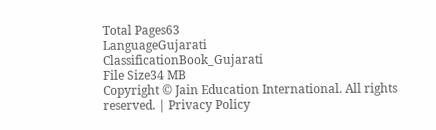Total Pages63
LanguageGujarati
ClassificationBook_Gujarati
File Size34 MB
Copyright © Jain Education International. All rights reserved. | Privacy Policy